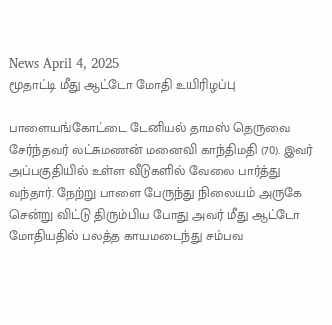News April 4, 2025
மூதாட்டி மீது ஆட்டோ மோதி உயிரிழப்பு

பாளையங்கோட்டை டேனியல் தாமஸ் தெருவை சேர்ந்தவர் லட்சுமணன் மனைவி காந்திமதி (70). இவர் அப்பகுதியில் உள்ள வீடுகளில் வேலை பார்த்து வந்தார். நேற்று பாளை பேருந்து நிலையம் அருகே சென்று விட்டு திரும்பிய போது அவர் மீது ஆட்டோ மோதியதில் பலத்த காயமடைந்து சம்பவ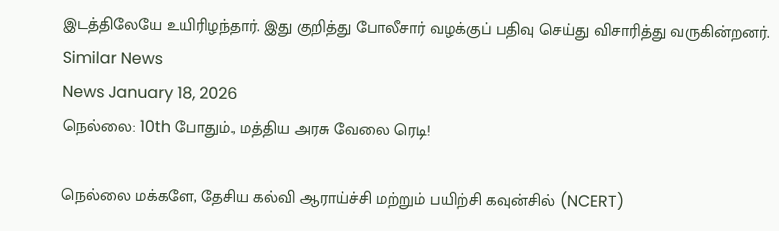இடத்திலேயே உயிரிழந்தார். இது குறித்து போலீசார் வழக்குப் பதிவு செய்து விசாரித்து வருகின்றனர்.
Similar News
News January 18, 2026
நெல்லை: 10th போதும்., மத்திய அரசு வேலை ரெடி!

நெல்லை மக்களே, தேசிய கல்வி ஆராய்ச்சி மற்றும் பயிற்சி கவுன்சில் (NCERT)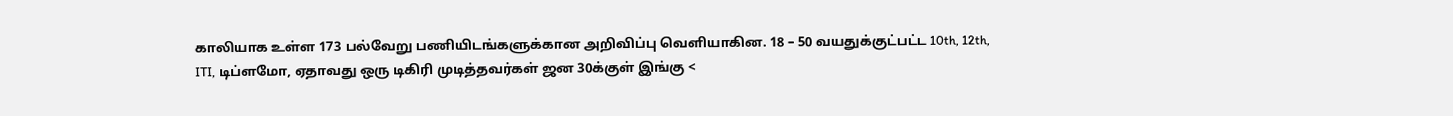காலியாக உள்ள 173 பல்வேறு பணியிடங்களுக்கான அறிவிப்பு வெளியாகின. 18 – 50 வயதுக்குட்பட்ட 10th, 12th, ITI, டிப்ளமோ, ஏதாவது ஒரு டிகிரி முடித்தவர்கள் ஜன 30க்குள் இங்கு <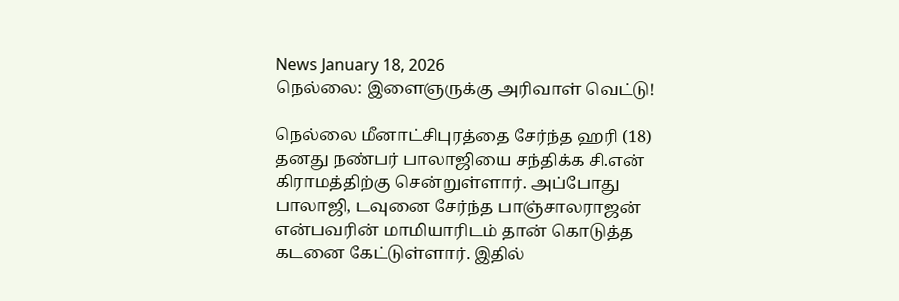News January 18, 2026
நெல்லை: இளைஞருக்கு அரிவாள் வெட்டு!

நெல்லை மீனாட்சிபுரத்தை சேர்ந்த ஹரி (18) தனது நண்பர் பாலாஜியை சந்திக்க சி.என் கிராமத்திற்கு சென்றுள்ளார். அப்போது பாலாஜி, டவுனை சேர்ந்த பாஞ்சாலராஜன் என்பவரின் மாமியாரிடம் தான் கொடுத்த கடனை கேட்டுள்ளார். இதில்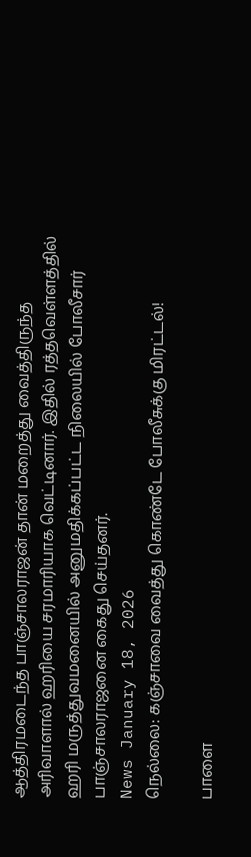ஆத்திரமடைந்த பாஞ்சாலராஜன் தான் மறைத்து வைத்திருந்த அரிவாளால் ஹரியை சரமாரியாக வெட்டினார். இதில் ரத்தவெள்ளத்தில் ஹரி மருத்துவமனையில் அனுமதிக்கப்பட்ட நிலையில் போலீசார் பாஞ்சாலராஜனை கைது செய்தனர்.
News January 18, 2026
நெல்லை: கஞ்சாவை வைத்து கொண்டே போலீசுக்கு மிரட்டல்!

பாளை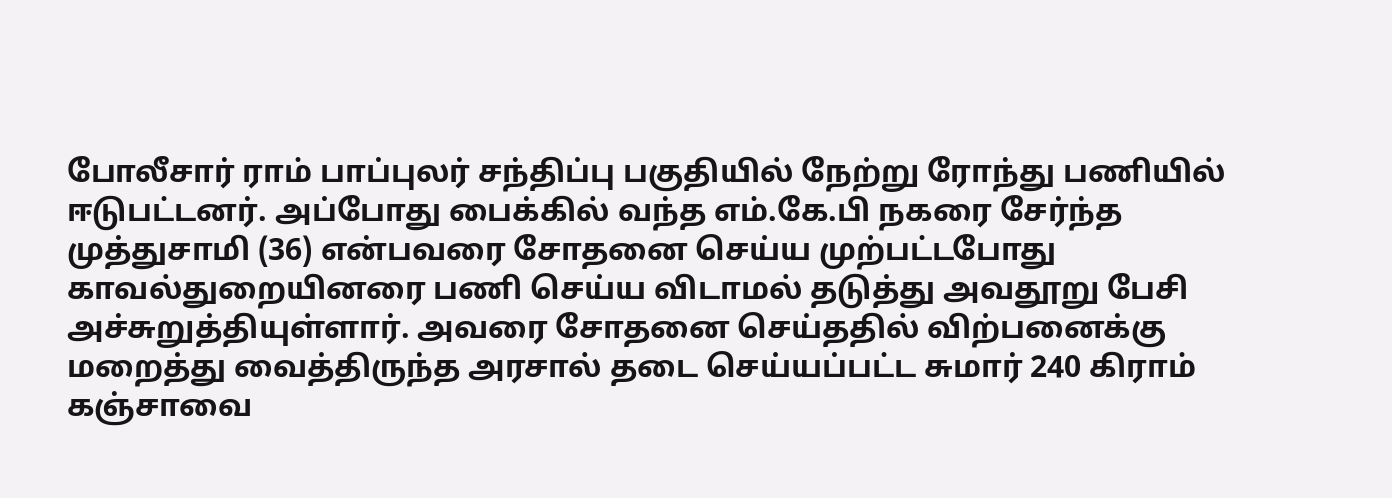போலீசார் ராம் பாப்புலர் சந்திப்பு பகுதியில் நேற்று ரோந்து பணியில் ஈடுபட்டனர். அப்போது பைக்கில் வந்த எம்.கே.பி நகரை சேர்ந்த முத்துசாமி (36) என்பவரை சோதனை செய்ய முற்பட்டபோது காவல்துறையினரை பணி செய்ய விடாமல் தடுத்து அவதூறு பேசி அச்சுறுத்தியுள்ளார். அவரை சோதனை செய்ததில் விற்பனைக்கு மறைத்து வைத்திருந்த அரசால் தடை செய்யப்பட்ட சுமார் 240 கிராம் கஞ்சாவை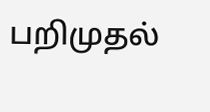பறிமுதல்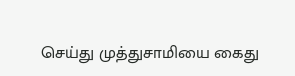செய்து முத்துசாமியை கைது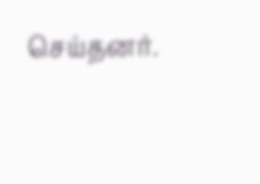செய்தனர்.